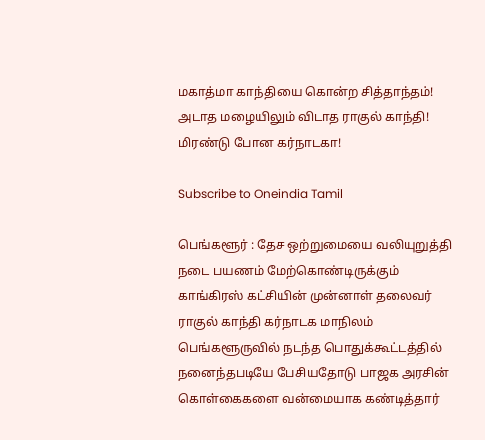மகாத்மா காந்தியை கொன்ற சித்தாந்தம்! அடாத மழையிலும் விடாத ராகுல் காந்தி! மிரண்டு போன கர்நாடகா!

Subscribe to Oneindia Tamil

பெங்களூர் : தேச ஒற்றுமையை வலியுறுத்தி நடை பயணம் மேற்கொண்டிருக்கும் காங்கிரஸ் கட்சியின் முன்னாள் தலைவர் ராகுல் காந்தி கர்நாடக மாநிலம் பெங்களூருவில் நடந்த பொதுக்கூட்டத்தில் நனைந்தபடியே பேசியதோடு பாஜக அரசின் கொள்கைகளை வன்மையாக கண்டித்தார்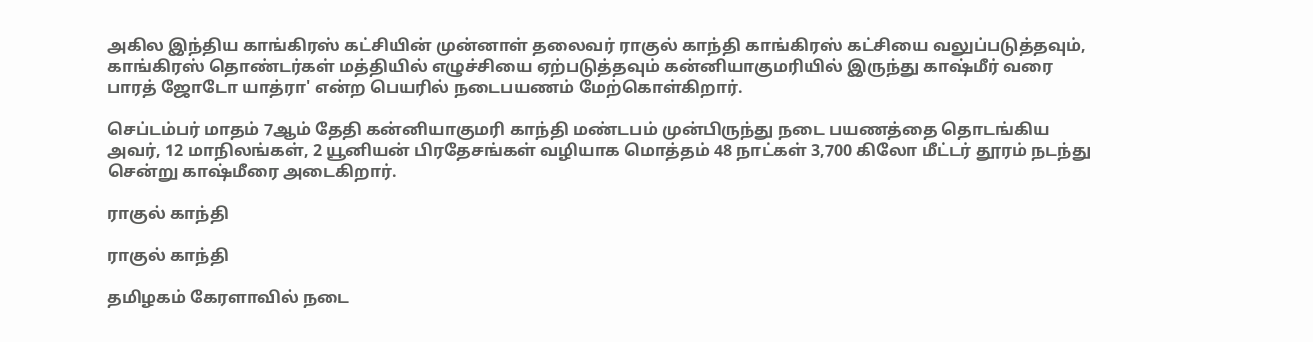அகில இந்திய காங்கிரஸ் கட்சியின் முன்னாள் தலைவர் ராகுல் காந்தி காங்கிரஸ் கட்சியை வலுப்படுத்தவும், காங்கிரஸ் தொண்டர்கள் மத்தியில் எழுச்சியை ஏற்படுத்தவும் கன்னியாகுமரியில் இருந்து காஷ்மீர் வரை பாரத் ஜோடோ யாத்ரா' என்ற பெயரில் நடைபயணம் மேற்கொள்கிறார்.

செப்டம்பர் மாதம் 7ஆம் தேதி கன்னியாகுமரி காந்தி மண்டபம் முன்பிருந்து நடை பயணத்தை தொடங்கிய அவர், 12 மாநிலங்கள், 2 யூனியன் பிரதேசங்கள் வழியாக மொத்தம் 48 நாட்கள் 3,700 கிலோ மீட்டர் தூரம் நடந்து சென்று காஷ்மீரை அடைகிறார்.

ராகுல் காந்தி

ராகுல் காந்தி

தமிழகம் கேரளாவில் நடை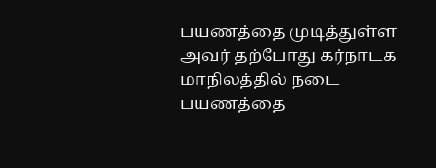பயணத்தை முடித்துள்ள அவர் தற்போது கர்நாடக மாநிலத்தில் நடை பயணத்தை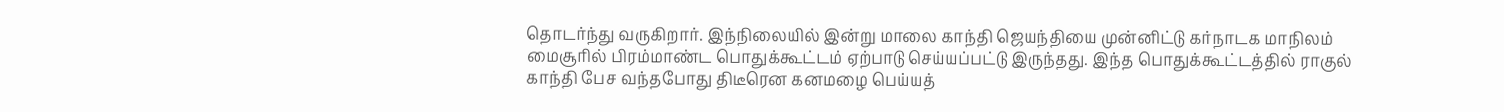தொடர்ந்து வருகிறார். இந்நிலையில் இன்று மாலை காந்தி ஜெயந்தியை முன்னிட்டு கர்நாடக மாநிலம் மைசூரில் பிரம்மாண்ட பொதுக்கூட்டம் ஏற்பாடு செய்யப்பட்டு இருந்தது. இந்த பொதுக்கூட்டத்தில் ராகுல் காந்தி பேச வந்தபோது திடீரென கனமழை பெய்யத்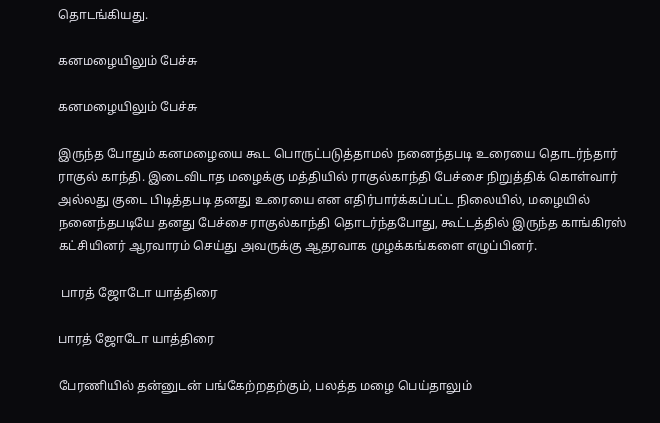தொடங்கியது.

கனமழையிலும் பேச்சு

கனமழையிலும் பேச்சு

இருந்த போதும் கனமழையை கூட பொருட்படுத்தாமல் நனைந்தபடி உரையை தொடர்ந்தார் ராகுல் காந்தி. இடைவிடாத மழைக்கு மத்தியில் ராகுல்காந்தி பேச்சை நிறுத்திக் கொள்வார் அல்லது குடை பிடித்தபடி தனது உரையை என எதிர்பார்க்கப்பட்ட நிலையில், மழையில் நனைந்தபடியே தனது பேச்சை ராகுல்காந்தி தொடர்ந்தபோது, கூட்டத்தில் இருந்த காங்கிரஸ் கட்சியினர் ஆரவாரம் செய்து அவருக்கு ஆதரவாக முழக்கங்களை எழுப்பினர்.

 பாரத் ஜோடோ யாத்திரை

பாரத் ஜோடோ யாத்திரை

பேரணியில் தன்னுடன் பங்கேற்றதற்கும், பலத்த மழை பெய்தாலும்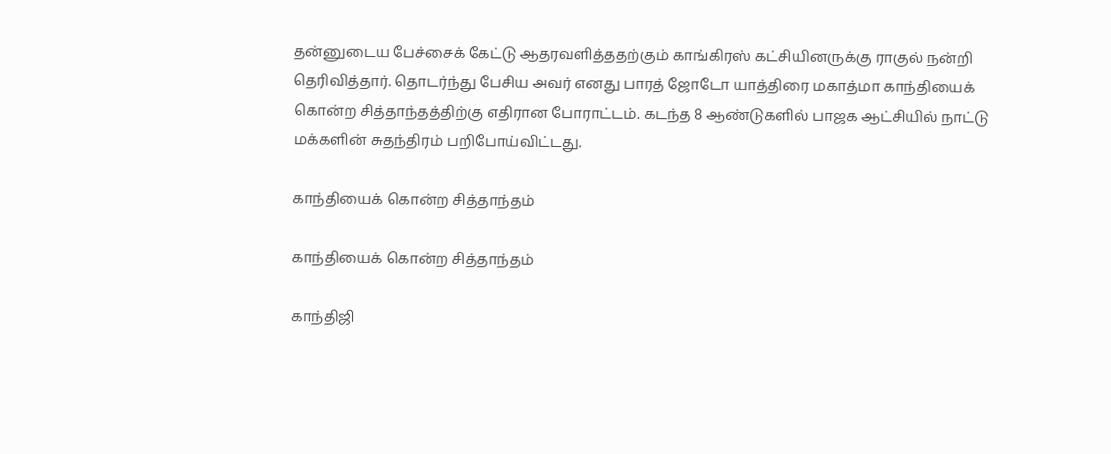தன்னுடைய பேச்சைக் கேட்டு ஆதரவளித்ததற்கும் காங்கிரஸ் கட்சியினருக்கு ராகுல் நன்றி தெரிவித்தார். தொடர்ந்து பேசிய அவர் எனது பாரத் ஜோடோ யாத்திரை மகாத்மா காந்தியைக் கொன்ற சித்தாந்தத்திற்கு எதிரான போராட்டம். கடந்த 8 ஆண்டுகளில் பாஜக ஆட்சியில் நாட்டு மக்களின் சுதந்திரம் பறிபோய்விட்டது.

காந்தியைக் கொன்ற சித்தாந்தம்

காந்தியைக் கொன்ற சித்தாந்தம்

காந்திஜி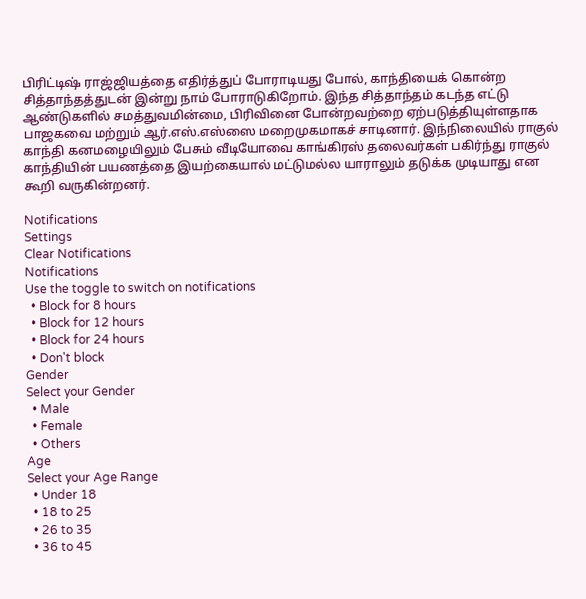பிரிட்டிஷ் ராஜ்ஜியத்தை எதிர்த்துப் போராடியது போல், காந்தியைக் கொன்ற சித்தாந்தத்துடன் இன்று நாம் போராடுகிறோம். இந்த சித்தாந்தம் கடந்த எட்டு ஆண்டுகளில் சமத்துவமின்மை, பிரிவினை போன்றவற்றை ஏற்படுத்தியுள்ளதாக பாஜகவை மற்றும் ஆர்.எஸ்.எஸ்ஸை மறைமுகமாகச் சாடினார். இந்நிலையில் ராகுல் காந்தி கனமழையிலும் பேசும் வீடியோவை காங்கிரஸ் தலைவர்கள் பகிர்ந்து ராகுல் காந்தியின் பயணத்தை இயற்கையால் மட்டுமல்ல யாராலும் தடுக்க முடியாது என கூறி வருகின்றனர்.

Notifications
Settings
Clear Notifications
Notifications
Use the toggle to switch on notifications
  • Block for 8 hours
  • Block for 12 hours
  • Block for 24 hours
  • Don't block
Gender
Select your Gender
  • Male
  • Female
  • Others
Age
Select your Age Range
  • Under 18
  • 18 to 25
  • 26 to 35
  • 36 to 45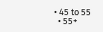• 45 to 55
  • 55+